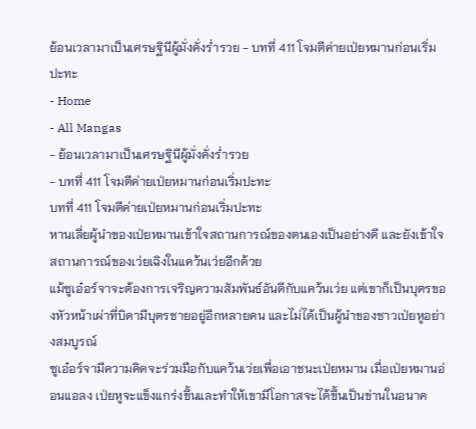ย้อนเวลามาเป็นเศรษฐินีผู้มั่งคั่งร่ำรวย - บทที่ 411 โจมตีค่ายเป่ยหมานก่อนเริ่มปะทะ
- Home
- All Mangas
- ย้อนเวลามาเป็นเศรษฐินีผู้มั่งคั่งร่ำรวย
- บทที่ 411 โจมตีค่ายเป่ยหมานก่อนเริ่มปะทะ
บทที่ 411 โจมตีค่ายเป่ยหมานก่อนเริ่มปะทะ
หานเลี่ยผู้นำของเป่ยหมานเข้าใจสถานการณ์ของตนเองเป็นอย่างดี และยังเข้าใจสถานการณ์ของเว่ยเฉิงในแคว้นเว่ยอีกด้วย
แม้ซูเอ๋อร์จาจะต้องการเจริญความสัมพันธ์อันดีกับแคว้นเว่ย แต่เขาก็เป็นบุตรของหัวหน้าเผ่าที่บิดามีบุตรชายอยู่อีกหลายคน และไม่ได้เป็นผู้นำของชาวเป่ยหูอย่างสมบูรณ์
ซูเอ๋อร์จามีความคิดจะร่วมมือกับแคว้นเว่ยเพื่อเอาชนะเป่ยหมาน เมื่อเป่ยหมานอ่อนแอลง เป่ยหูจะแข็งแกร่งขึ้นและทำให้เขามีโอกาสจะได้ขึ้นเป็นข่านในอนาค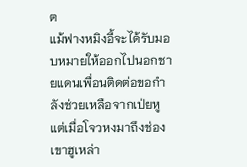ต
แม้ฟางหมิงอี้จะได้รับมอบหมายให้ออกไปนอกชายแดนเพื่อนติดต่อขอกำลังช่วยเหลือจากเป่ยหู แต่เมื่อโจวหงมาถึงช่องเขาฮูเหล่า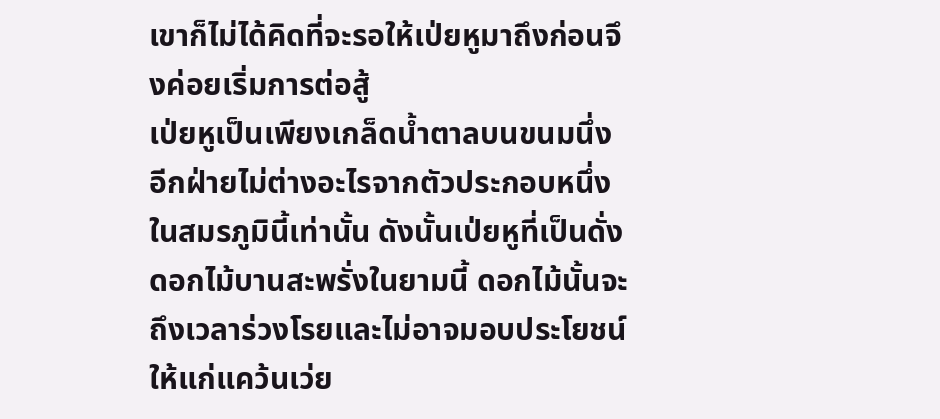เขาก็ไม่ได้คิดที่จะรอให้เป่ยหูมาถึงก่อนจึงค่อยเริ่มการต่อสู้
เป่ยหูเป็นเพียงเกล็ดน้ำตาลบนขนมนึ่ง อีกฝ่ายไม่ต่างอะไรจากตัวประกอบหนึ่งในสมรภูมินี้เท่านั้น ดังนั้นเป่ยหูที่เป็นดั่งดอกไม้บานสะพรั่งในยามนี้ ดอกไม้นั้นจะถึงเวลาร่วงโรยและไม่อาจมอบประโยชน์ให้แก่แคว้นเว่ย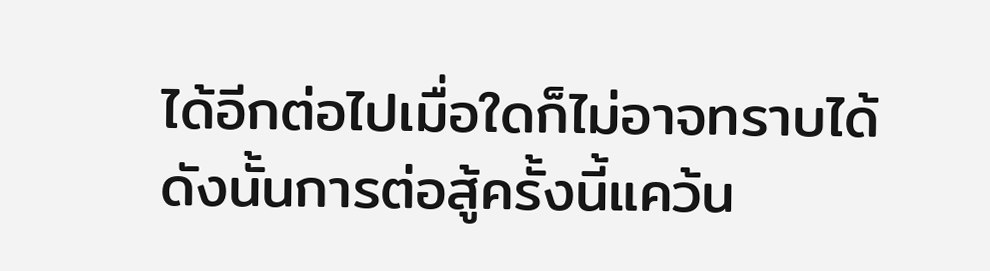ได้อีกต่อไปเมื่อใดก็ไม่อาจทราบได้
ดังนั้นการต่อสู้ครั้งนี้แคว้น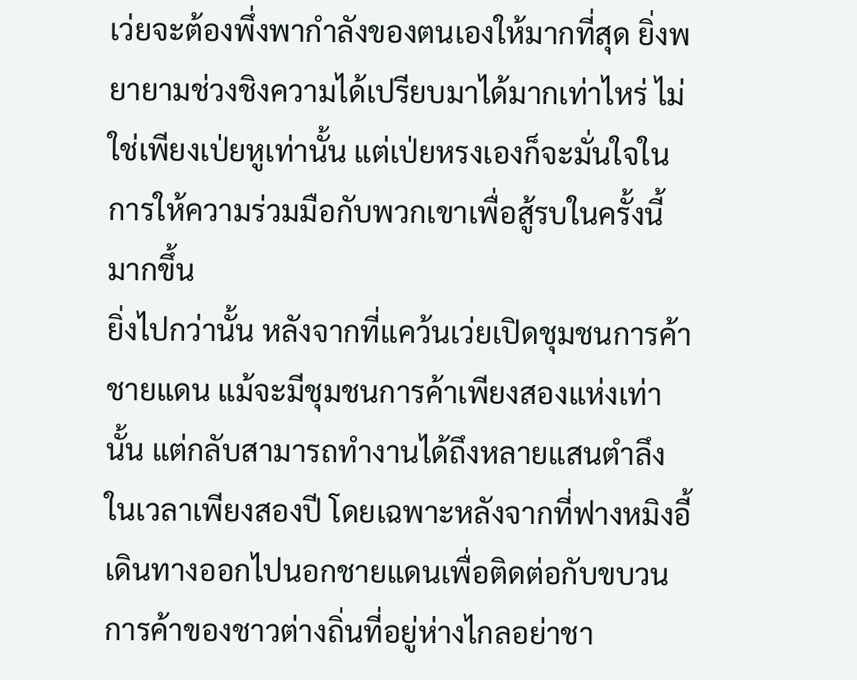เว่ยจะต้องพึ่งพากำลังของตนเองให้มากที่สุด ยิ่งพยายามช่วงชิงความได้เปรียบมาได้มากเท่าไหร่ ไม่ใช่เพียงเป่ยหูเท่านั้น แต่เป่ยหรงเองก็จะมั่นใจในการให้ความร่วมมือกับพวกเขาเพื่อสู้รบในครั้งนี้มากขึ้น
ยิ่งไปกว่านั้น หลังจากที่แคว้นเว่ยเปิดชุมชนการค้าชายแดน แม้จะมีชุมชนการค้าเพียงสองแห่งเท่านั้น แต่กลับสามารถทำงานได้ถึงหลายแสนตำลึงในเวลาเพียงสองปี โดยเฉพาะหลังจากที่ฟางหมิงอี้เดินทางออกไปนอกชายแดนเพื่อติดต่อกับขบวนการค้าของชาวต่างถิ่นที่อยู่ห่างไกลอย่าชา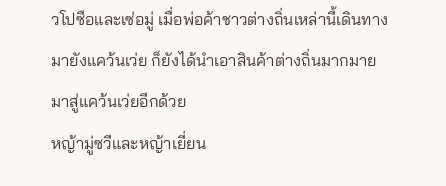วโปซือและเซ่อมู่ เมื่อพ่อค้าชาวต่างถิ่นเหล่านี้เดินทางมายังแคว้นเว่ย ก็ยังได้นำเอาสินค้าต่างถิ่นมากมายมาสู่แคว้นเว่ยอีกด้วย
หญ้ามู่ซวีและหญ้าเยี่ยน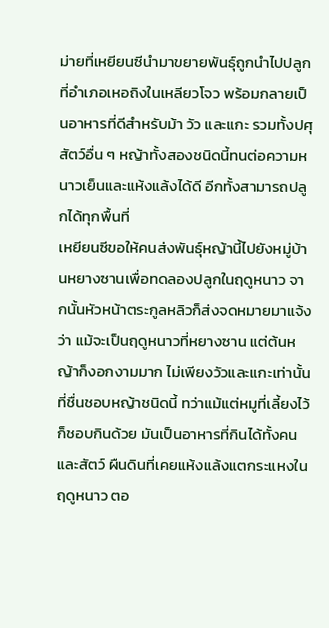ม่ายที่เหยียนซีนำมาขยายพันธุ์ถูกนำไปปลูกที่อำเภอเหอถิงในเหลียวโจว พร้อมกลายเป็นอาหารที่ดีสำหรับม้า วัว และแกะ รวมทั้งปศุสัตว์อื่น ๆ หญ้าทั้งสองชนิดนี้ทนต่อความหนาวเย็นและแห้งแล้งได้ดี อีกทั้งสามารถปลูกได้ทุกพื้นที่
เหยียนซีขอให้คนส่งพันธุ์หญ้านี้ไปยังหมู่บ้านหยางซานเพื่อทดลองปลูกในฤดูหนาว จากนั้นหัวหน้าตระกูลหลิวก็ส่งจดหมายมาแจ้งว่า แม้จะเป็นฤดูหนาวที่หยางซาน แต่ต้นหญ้าก็งอกงามมาก ไม่เพียงวัวและแกะเท่านั้นที่ชื่นชอบหญ้าชนิดนี้ ทว่าแม้แต่หมูที่เลี้ยงไว้ก็ชอบกินด้วย มันเป็นอาหารที่กินได้ทั้งคนและสัตว์ ผืนดินที่เคยแห้งแล้งแตกระแหงในฤดูหนาว ตอ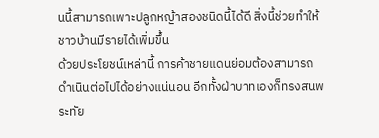นนี้สามารถเพาะปลูกหญ้าสองชนิดนี้ได้ดี สิ่งนี้ช่วยทำให้ชาวบ้านมีรายได้เพิ่มขึ้น
ด้วยประโยชน์เหล่านี้ การค้าชายแดนย่อมต้องสามารถดำเนินต่อไปได้อย่างแน่นอน อีกทั้งฝ่าบาทเองก็ทรงสนพระทัย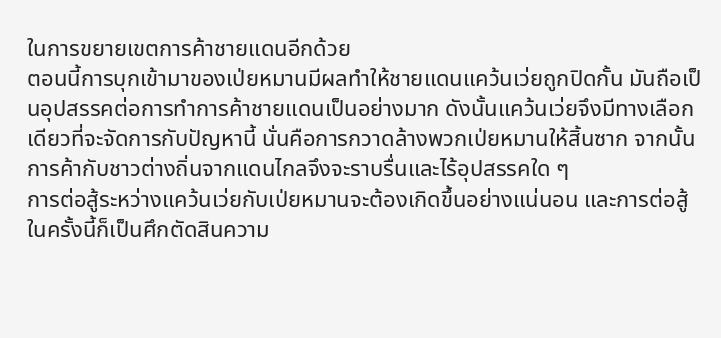ในการขยายเขตการค้าชายแดนอีกด้วย
ตอนนี้การบุกเข้ามาของเป่ยหมานมีผลทำให้ชายแดนแคว้นเว่ยถูกปิดกั้น มันถือเป็นอุปสรรคต่อการทำการค้าชายแดนเป็นอย่างมาก ดังนั้นแคว้นเว่ยจึงมีทางเลือกเดียวที่จะจัดการกับปัญหานี้ นั่นคือการกวาดล้างพวกเป่ยหมานให้สิ้นซาก จากนั้นการค้ากับชาวต่างถิ่นจากแดนไกลจึงจะราบรื่นและไร้อุปสรรคใด ๆ
การต่อสู้ระหว่างแคว้นเว่ยกับเป่ยหมานจะต้องเกิดขึ้นอย่างแน่นอน และการต่อสู้ในครั้งนี้ก็เป็นศึกตัดสินความ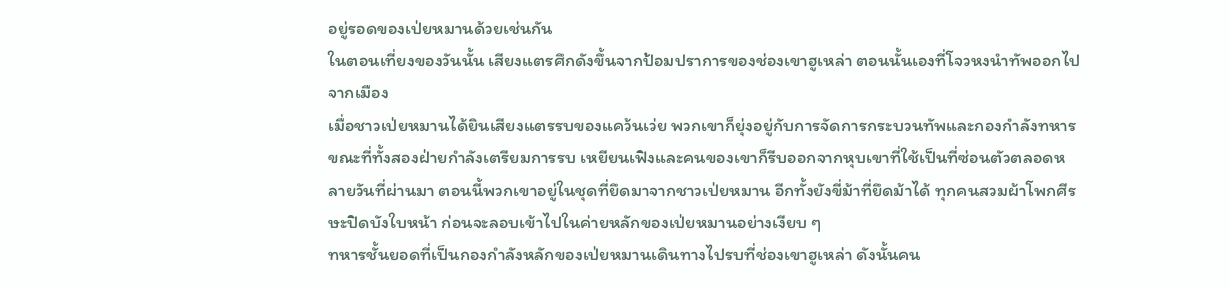อยู่รอดของเป่ยหมานด้วยเช่นกัน
ในตอนเที่ยงของวันนั้น เสียงแตรศึกดังขึ้นจากป้อมปราการของช่องเขาฮูเหล่า ตอนนั้นเองที่โจวหงนำทัพออกไปจากเมือง
เมื่อชาวเป่ยหมานได้ยินเสียงแตรรบของแคว้นเว่ย พวกเขาก็ยุ่งอยู่กับการจัดการกระบวนทัพและกองกำลังทหาร
ขณะที่ทั้งสองฝ่ายกำลังเตรียมการรบ เหยียนเฟิงและคนของเขาก็รีบออกจากหุบเขาที่ใช้เป็นที่ซ่อนตัวตลอดหลายวันที่ผ่านมา ตอนนี้พวกเขาอยู่ในชุดที่ยึดมาจากชาวเป่ยหมาน อีกทั้งยังขี่ม้าที่ยึดม้าได้ ทุกคนสวมผ้าโพกศีรษะปิดบังใบหน้า ก่อนจะลอบเข้าไปในค่ายหลักของเป่ยหมานอย่างเงียบ ๆ
ทหารชั้นยอดที่เป็นกองกำลังหลักของเป่ยหมานเดินทางไปรบที่ช่องเขาฮูเหล่า ดังนั้นคน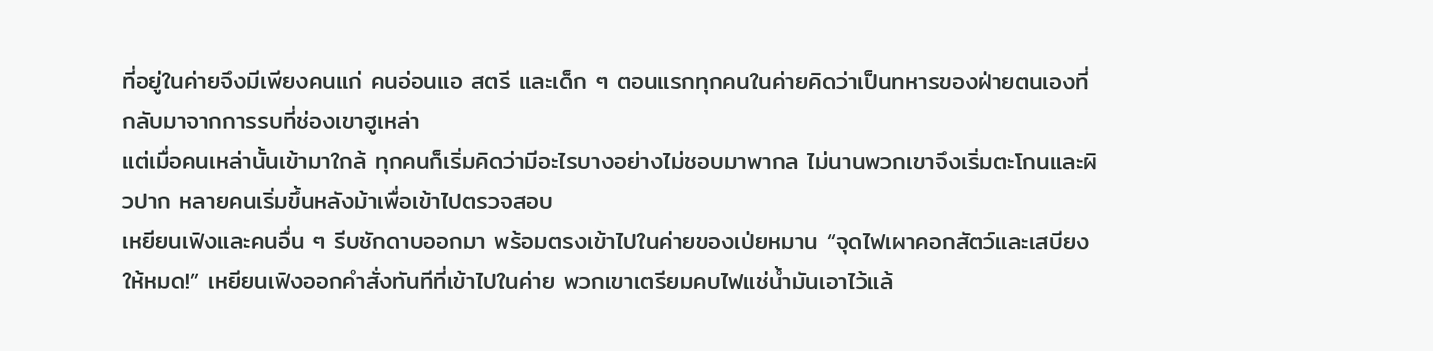ที่อยู่ในค่ายจึงมีเพียงคนแก่ คนอ่อนแอ สตรี และเด็ก ๆ ตอนแรกทุกคนในค่ายคิดว่าเป็นทหารของฝ่ายตนเองที่กลับมาจากการรบที่ช่องเขาฮูเหล่า
แต่เมื่อคนเหล่านั้นเข้ามาใกล้ ทุกคนก็เริ่มคิดว่ามีอะไรบางอย่างไม่ชอบมาพากล ไม่นานพวกเขาจึงเริ่มตะโกนและผิวปาก หลายคนเริ่มขึ้นหลังม้าเพื่อเข้าไปตรวจสอบ
เหยียนเฟิงและคนอื่น ๆ รีบชักดาบออกมา พร้อมตรงเข้าไปในค่ายของเป่ยหมาน “จุดไฟเผาคอกสัตว์และเสบียงให้หมด!” เหยียนเฟิงออกคำสั่งทันทีที่เข้าไปในค่าย พวกเขาเตรียมคบไฟแช่น้ำมันเอาไว้แล้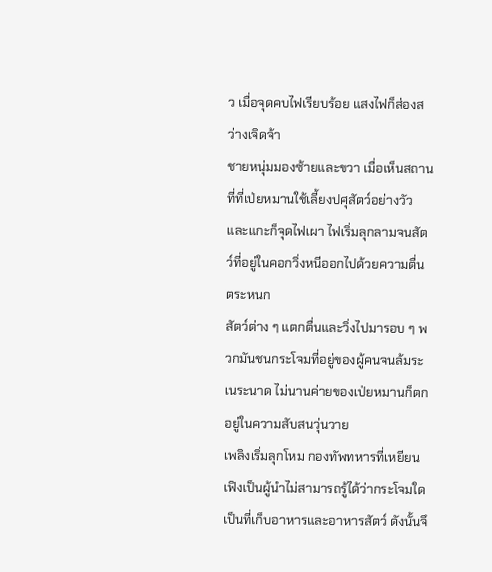ว เมื่อจุดคบไฟเรียบร้อย แสงไฟก็ส่องสว่างเจิดจ้า
ชายหนุ่มมองซ้ายและขวา เมื่อเห็นสถานที่ที่เป่ยหมานใช้เลี้ยงปศุสัตว์อย่างวัวและแกะก็จุดไฟเผา ไฟเริ่มลุกลามจนสัตว์ที่อยู่ในคอกวิ่งหนีออกไปด้วยความตื่นตระหนก
สัตว์ต่าง ๆ แตกตื่นและวิ่งไปมารอบ ๆ พวกมันชนกระโจมที่อยู่ของผู้คนจนล้มระเนระนาด ไม่นานค่ายของเป่ยหมานก็ตกอยู่ในความสับสนวุ่นวาย
เพลิงเริ่มลุกโหม กองทัพทหารที่เหยียนเฟิงเป็นผู้นำไม่สามารถรู้ได้ว่ากระโจมใดเป็นที่เก็บอาหารและอาหารสัตว์ ดังนั้นจึ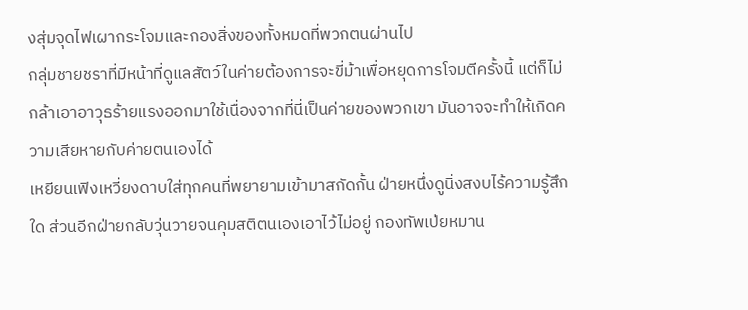งสุ่มจุดไฟเผากระโจมและกองสิ่งของทั้งหมดที่พวกตนผ่านไป
กลุ่มชายชราที่มีหน้าที่ดูแลสัตว์ในค่ายต้องการจะขี่ม้าเพื่อหยุดการโจมตีครั้งนี้ แต่ก็ไม่กล้าเอาอาวุธร้ายแรงออกมาใช้เนื่องจากที่นี่เป็นค่ายของพวกเขา มันอาจจะทำให้เกิดความเสียหายกับค่ายตนเองได้
เหยียนเฟิงเหวี่ยงดาบใส่ทุกคนที่พยายามเข้ามาสกัดกั้น ฝ่ายหนึ่งดูนิ่งสงบไร้ความรู้สึกใด ส่วนอีกฝ่ายกลับวุ่นวายจนคุมสติตนเองเอาไว้ไม่อยู่ กองทัพเป่ยหมาน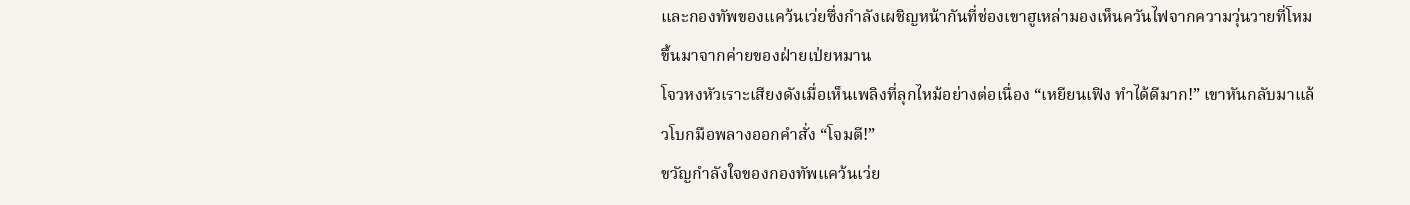และกองทัพของแคว้นเว่ยซึ่งกำลังเผชิญหน้ากันที่ช่องเขาฮูเหล่ามองเห็นควันไฟจากความวุ่นวายที่โหมขึ้นมาจากค่ายของฝ่ายเป่ยหมาน
โจวหงหัวเราะเสียงดังเมื่อเห็นเพลิงที่ลุกไหม้อย่างต่อเนื่อง “เหยียนเฟิง ทำได้ดีมาก!” เขาหันกลับมาแล้วโบกมือพลางออกคำสั่ง “โจมตี!”
ขวัญกำลังใจของกองทัพแคว้นเว่ย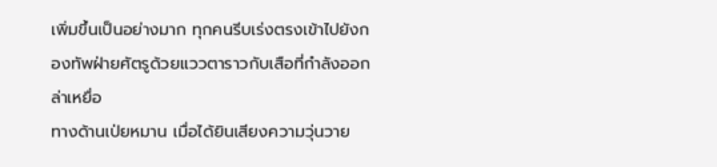เพิ่มขึ้นเป็นอย่างมาก ทุกคนรีบเร่งตรงเข้าไปยังกองทัพฝ่ายศัตรูด้วยแววตาราวกับเสือที่กำลังออกล่าเหยื่อ
ทางด้านเป่ยหมาน เมื่อได้ยินเสียงความวุ่นวาย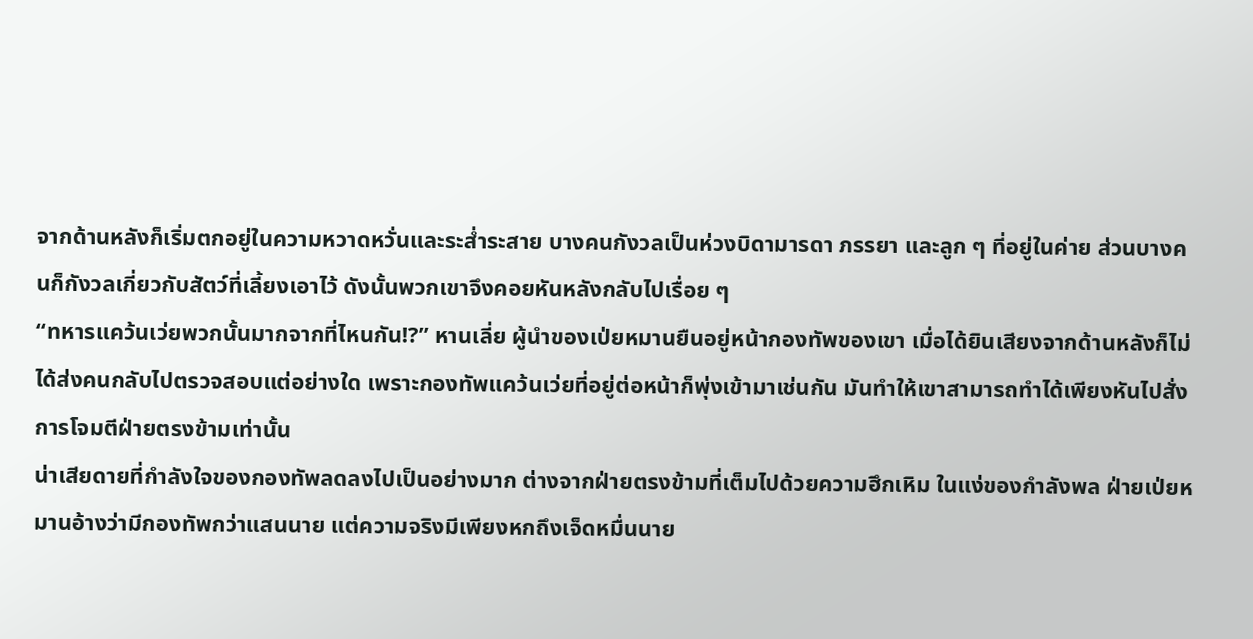จากด้านหลังก็เริ่มตกอยู่ในความหวาดหวั่นและระส่ำระสาย บางคนกังวลเป็นห่วงบิดามารดา ภรรยา และลูก ๆ ที่อยู่ในค่าย ส่วนบางคนก็กังวลเกี่ยวกับสัตว์ที่เลี้ยงเอาไว้ ดังนั้นพวกเขาจึงคอยหันหลังกลับไปเรื่อย ๆ
“ทหารแคว้นเว่ยพวกนั้นมากจากที่ไหนกัน!?” หานเลี่ย ผู้นำของเป่ยหมานยืนอยู่หน้ากองทัพของเขา เมื่อได้ยินเสียงจากด้านหลังก็ไม่ได้ส่งคนกลับไปตรวจสอบแต่อย่างใด เพราะกองทัพแคว้นเว่ยที่อยู่ต่อหน้าก็พุ่งเข้ามาเช่นกัน มันทำให้เขาสามารถทำได้เพียงหันไปสั่งการโจมตีฝ่ายตรงข้ามเท่านั้น
น่าเสียดายที่กำลังใจของกองทัพลดลงไปเป็นอย่างมาก ต่างจากฝ่ายตรงข้ามที่เต็มไปด้วยความฮึกเหิม ในแง่ของกำลังพล ฝ่ายเป่ยหมานอ้างว่ามีกองทัพกว่าแสนนาย แต่ความจริงมีเพียงหกถึงเจ็ดหมื่นนาย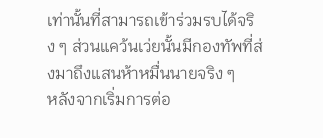เท่านั้นที่สามารถเข้าร่วมรบได้จริง ๆ ส่วนแคว้นเว่ยนั้นมีกองทัพที่ส่งมาถึงแสนห้าหมื่นนายจริง ๆ
หลังจากเริ่มการต่อ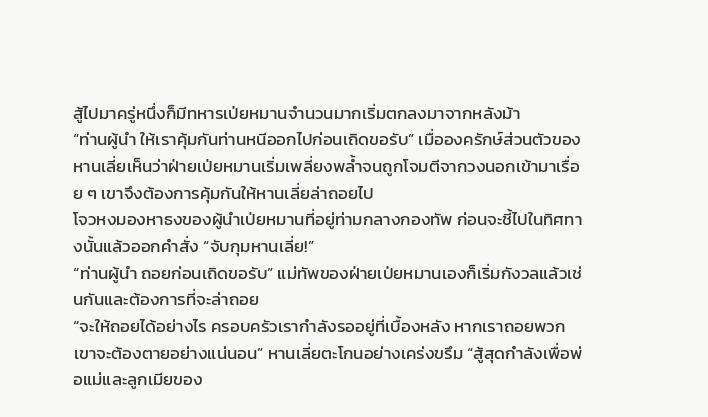สู้ไปมาครู่หนึ่งก็มีทหารเป่ยหมานจำนวนมากเริ่มตกลงมาจากหลังม้า
“ท่านผู้นำ ให้เราคุ้มกันท่านหนีออกไปก่อนเถิดขอรับ” เมื่อองครักษ์ส่วนตัวของหานเลี่ยเห็นว่าฝ่ายเป่ยหมานเริ่มเพลี่ยงพล้ำจนถูกโจมตีจากวงนอกเข้ามาเรื่อย ๆ เขาจึงต้องการคุ้มกันให้หานเลี่ยล่าถอยไป
โจวหงมองหาธงของผู้นำเป่ยหมานที่อยู่ท่ามกลางกองทัพ ก่อนจะชี้ไปในทิศทางนั้นแล้วออกคำสั่ง “จับกุมหานเลี่ย!”
“ท่านผู้นำ ถอยก่อนเถิดขอรับ” แม่ทัพของฝ่ายเป่ยหมานเองก็เริ่มกังวลแล้วเช่นกันและต้องการที่จะล่าถอย
“จะให้ถอยได้อย่างไร ครอบครัวเรากำลังรออยู่ที่เบื้องหลัง หากเราถอยพวกเขาจะต้องตายอย่างแน่นอน” หานเลี่ยตะโกนอย่างเคร่งขรึม “สู้สุดกำลังเพื่อพ่อแม่และลูกเมียของ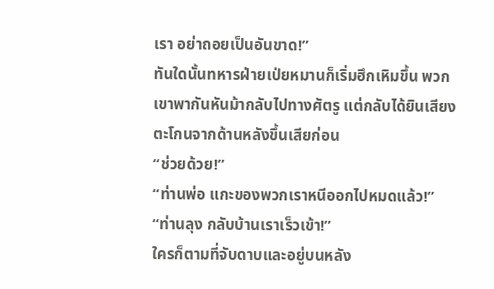เรา อย่าถอยเป็นอันขาด!”
ทันใดนั้นทหารฝ่ายเป่ยหมานก็เริ่มฮึกเหิมขึ้น พวกเขาพากันหันม้ากลับไปทางศัตรู แต่กลับได้ยินเสียงตะโกนจากด้านหลังขึ้นเสียก่อน
“ช่วยด้วย!”
“ท่านพ่อ แกะของพวกเราหนีออกไปหมดแล้ว!”
“ท่านลุง กลับบ้านเราเร็วเข้า!”
ใครก็ตามที่จับดาบและอยู่บนหลัง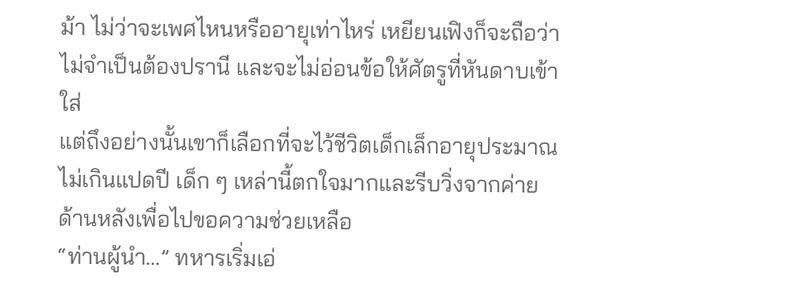ม้า ไม่ว่าจะเพศไหนหรืออายุเท่าไหร่ เหยียนเฟิงก็จะถือว่าไม่จำเป็นต้องปรานี และจะไม่อ่อนข้อให้ศัตรูที่หันดาบเข้าใส่
แต่ถึงอย่างนั้นเขาก็เลือกที่จะไว้ชีวิตเด็กเล็กอายุประมาณไม่เกินแปดปี เด็ก ๆ เหล่านี้ตกใจมากและรีบวิ่งจากค่ายด้านหลังเพื่อไปขอความช่วยเหลือ
“ท่านผู้นำ…” ทหารเริ่มเอ่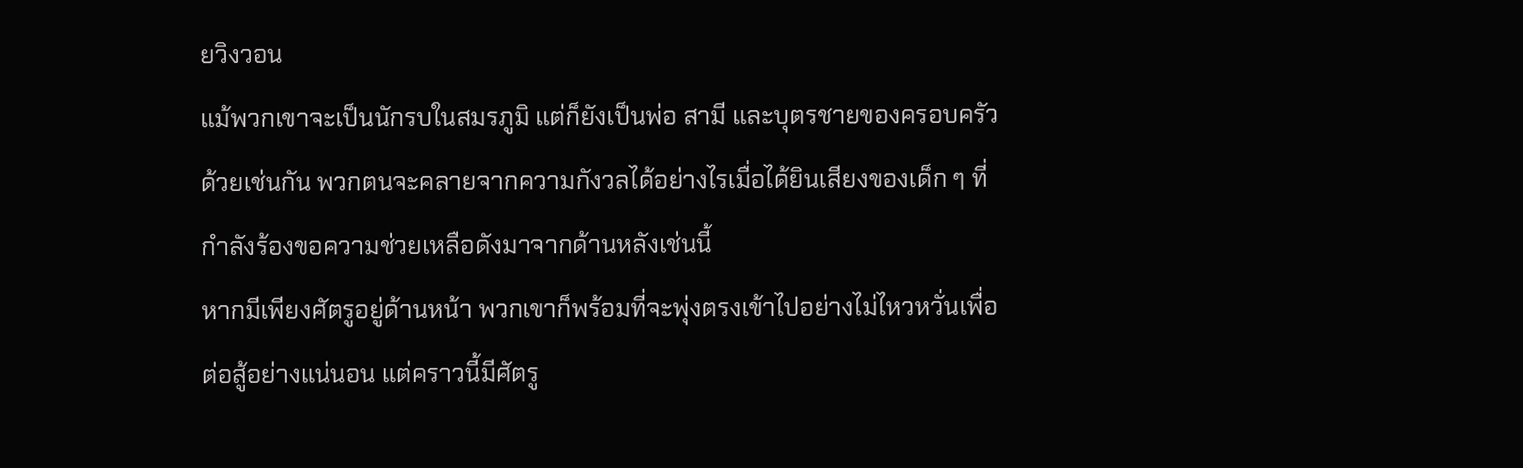ยวิงวอน
แม้พวกเขาจะเป็นนักรบในสมรภูมิ แต่ก็ยังเป็นพ่อ สามี และบุตรชายของครอบครัวด้วยเช่นกัน พวกตนจะคลายจากความกังวลได้อย่างไรเมื่อได้ยินเสียงของเด็ก ๆ ที่กำลังร้องขอความช่วยเหลือดังมาจากด้านหลังเช่นนี้
หากมีเพียงศัตรูอยู่ด้านหน้า พวกเขาก็พร้อมที่จะพุ่งตรงเข้าไปอย่างไม่ไหวหวั่นเพื่อต่อสู้อย่างแน่นอน แต่คราวนี้มีศัตรู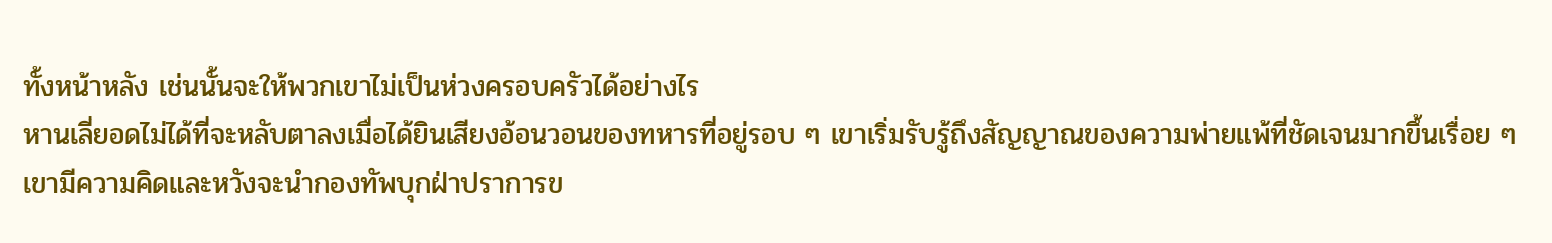ทั้งหน้าหลัง เช่นนั้นจะให้พวกเขาไม่เป็นห่วงครอบครัวได้อย่างไร
หานเลี่ยอดไม่ได้ที่จะหลับตาลงเมื่อได้ยินเสียงอ้อนวอนของทหารที่อยู่รอบ ๆ เขาเริ่มรับรู้ถึงสัญญาณของความพ่ายแพ้ที่ชัดเจนมากขึ้นเรื่อย ๆ
เขามีความคิดและหวังจะนำกองทัพบุกฝ่าปราการข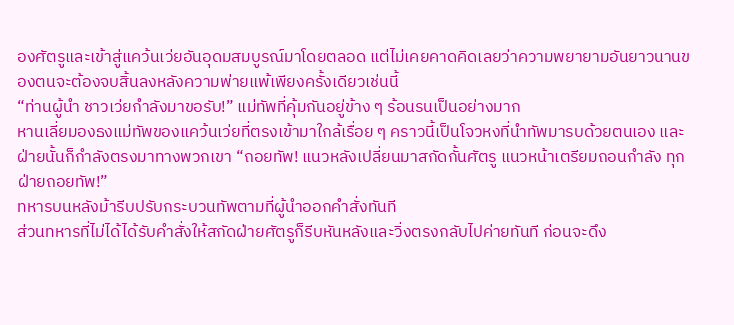องศัตรูและเข้าสู่แคว้นเว่ยอันอุดมสมบูรณ์มาโดยตลอด แต่ไม่เคยคาดคิดเลยว่าความพยายามอันยาวนานของตนจะต้องจบสิ้นลงหลังความพ่ายแพ้เพียงครั้งเดียวเช่นนี้
“ท่านผู้นำ ชาวเว่ยกำลังมาขอรับ!” แม่ทัพที่คุ้มกันอยู่ข้าง ๆ ร้อนรนเป็นอย่างมาก
หานเลี่ยมองธงแม่ทัพของแคว้นเว่ยที่ตรงเข้ามาใกล้เรื่อย ๆ คราวนี้เป็นโจวหงที่นำทัพมารบด้วยตนเอง และฝ่ายนั้นก็กำลังตรงมาทางพวกเขา “ถอยทัพ! แนวหลังเปลี่ยนมาสกัดกั้นศัตรู แนวหน้าเตรียมถอนกำลัง ทุกฝ่ายถอยทัพ!”
ทหารบนหลังม้ารีบปรับกระบวนทัพตามที่ผู้นำออกคำสั่งทันที
ส่วนทหารที่ไม่ได้ได้รับคำสั่งให้สกัดฝ่ายศัตรูก็รีบหันหลังและวิ่งตรงกลับไปค่ายทันที ก่อนจะดึง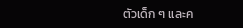ตัวเด็ก ๆ และค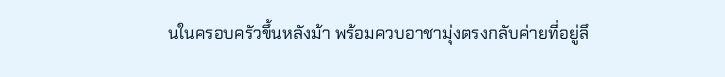นในครอบครัวขึ้นหลังม้า พร้อมควบอาชามุ่งตรงกลับค่ายที่อยู่ลึ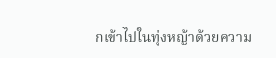กเข้าไปในทุ่งหญ้าด้วยความ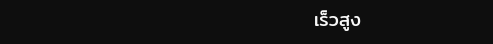เร็วสูง